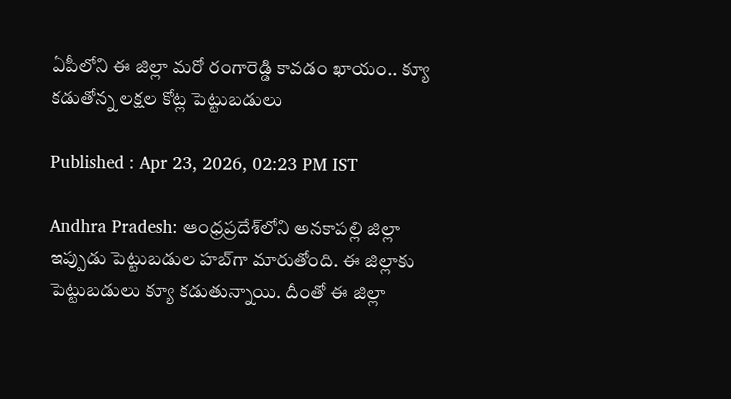ఏపీలోని ఈ జిల్లా మ‌రో రంగారెడ్డి కావ‌డం ఖాయం.. క్యూ క‌డుతోన్న ల‌క్షల కోట్ల పెట్టుబ‌డులు

Published : Apr 23, 2026, 02:23 PM IST

Andhra Pradesh: ఆంధ్రప్రదేశ్‌లోని అనకాపల్లి జిల్లా ఇప్పుడు పెట్టుబడుల హబ్‌గా మారుతోంది. ఈ జిల్లాకు పెట్టుబ‌డులు క్యూ క‌డుతున్నాయి. దీంతో ఈ జిల్లా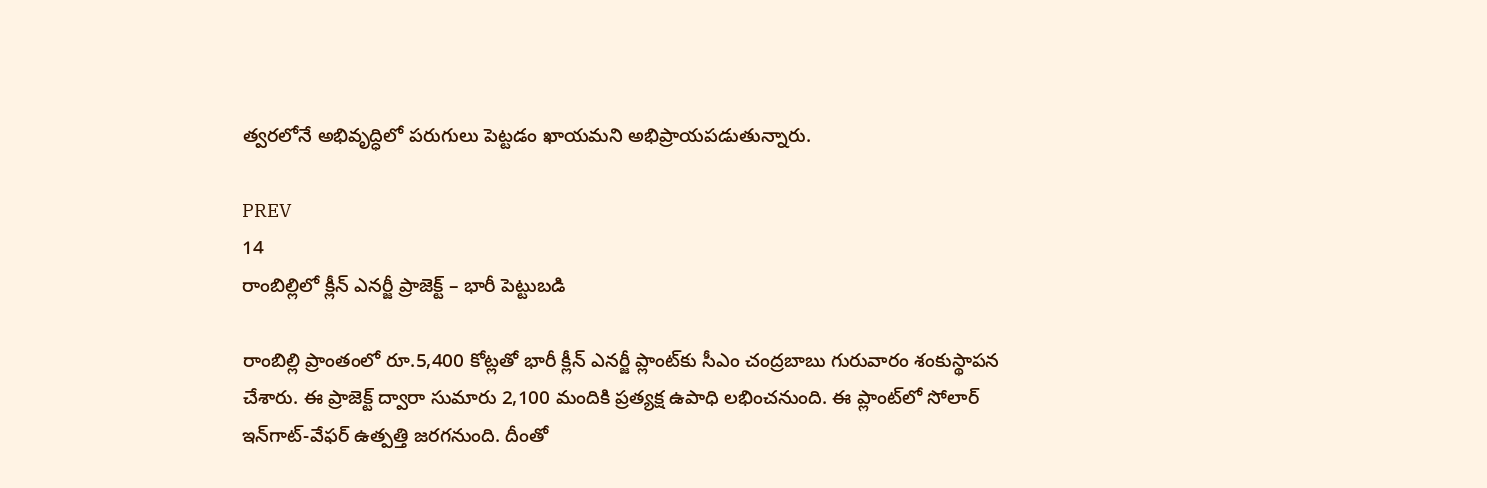త్వ‌ర‌లోనే అభివృద్ధిలో ప‌రుగులు పెట్ట‌డం ఖాయ‌మ‌ని అభిప్రాయ‌ప‌డుతున్నారు.

PREV
14
రాంబిల్లిలో క్లీన్ ఎనర్జీ ప్రాజెక్ట్ – భారీ పెట్టుబడి

రాంబిల్లి ప్రాంతంలో రూ.5,400 కోట్లతో భారీ క్లీన్ ఎనర్జీ ప్లాంట్‌కు సీఎం చంద్ర‌బాబు గురువారం శంకుస్థాపన చేశారు. ఈ ప్రాజెక్ట్ ద్వారా సుమారు 2,100 మందికి ప్రత్యక్ష ఉపాధి లభించనుంది. ఈ ప్లాంట్‌లో సోలార్ ఇన్‌గాట్-వేఫర్ ఉత్పత్తి జరగనుంది. దీంతో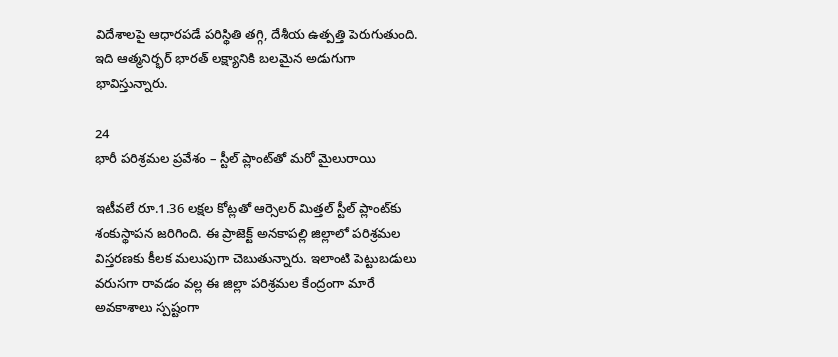విదేశాలపై ఆధారపడే పరిస్థితి తగ్గి, దేశీయ ఉత్పత్తి పెరుగుతుంది. ఇది ఆత్మనిర్భర్ భారత్ లక్ష్యానికి బలమైన అడుగుగా భావిస్తున్నారు.

24
భారీ పరిశ్రమల ప్రవేశం – స్టీల్ ప్లాంట్‌తో మరో మైలురాయి

ఇటీవలే రూ.1.36 లక్షల కోట్లతో ఆర్సెలర్ మిత్తల్ స్టీల్ ప్లాంట్‌కు శంకుస్థాపన జరిగింది. ఈ ప్రాజెక్ట్ అనకాపల్లి జిల్లాలో పరిశ్రమల విస్తరణకు కీలక మలుపుగా చెబుతున్నారు. ఇలాంటి పెట్టుబడులు వరుసగా రావడం వల్ల ఈ జిల్లా పరిశ్రమల కేంద్రంగా మారే అవకాశాలు స్పష్టంగా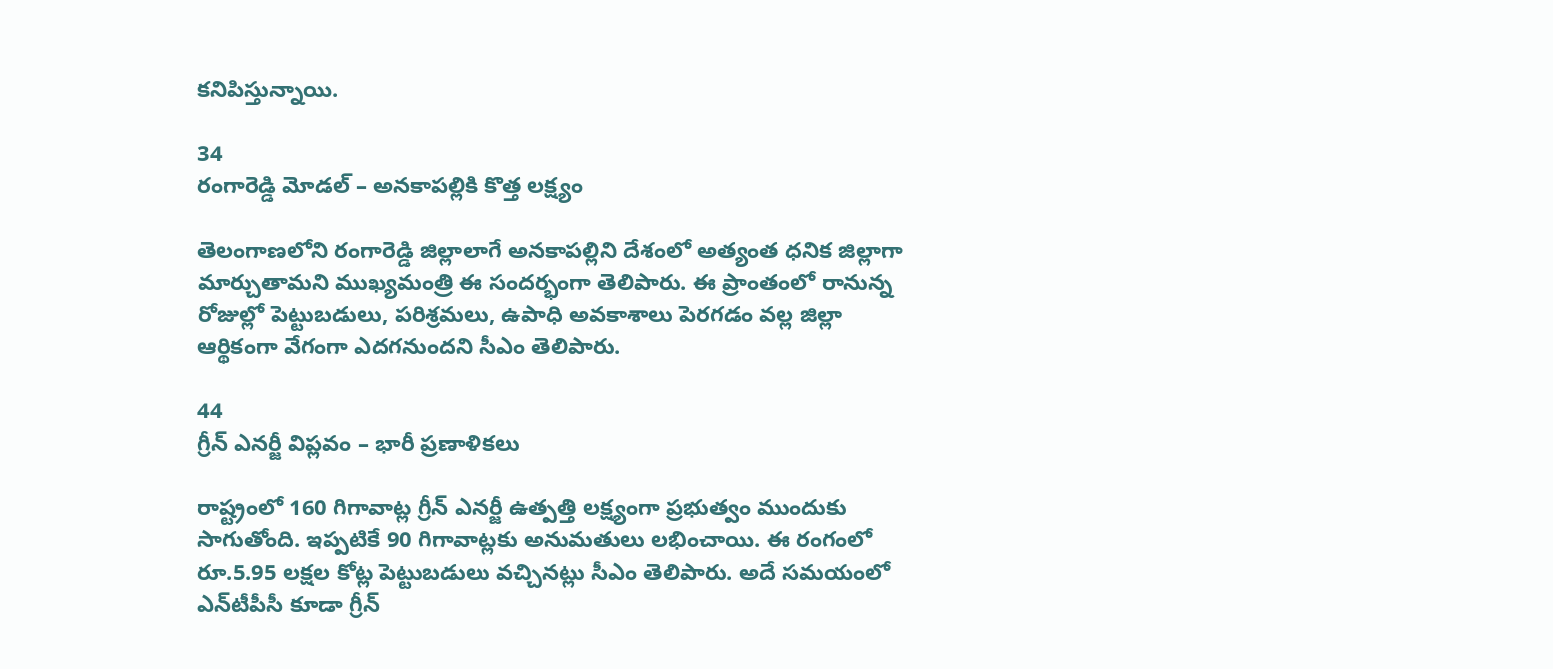కనిపిస్తున్నాయి.

34
రంగారెడ్డి మోడల్ – అనకాపల్లికి కొత్త లక్ష్యం

తెలంగాణ‌లోని రంగారెడ్డి జిల్లాలాగే అనకాపల్లిని దేశంలో అత్యంత ధ‌నిక జిల్లాగా మార్చుతామ‌ని ముఖ్య‌మంత్రి ఈ సంద‌ర్భంగా తెలిపారు. ఈ ప్రాంతంలో రానున్న రోజుల్లో పెట్టుబడులు, పరిశ్రమలు, ఉపాధి అవకాశాలు పెరగడం వల్ల జిల్లా ఆర్థికంగా వేగంగా ఎదగనుందని సీఎం తెలిపారు.

44
గ్రీన్ ఎనర్జీ విప్లవం – భారీ ప్రణాళికలు

రాష్ట్రంలో 160 గిగావాట్ల గ్రీన్ ఎనర్జీ ఉత్పత్తి లక్ష్యంగా ప్రభుత్వం ముందుకు సాగుతోంది. ఇప్పటికే 90 గిగావాట్లకు అనుమతులు లభించాయి. ఈ రంగంలో రూ.5.95 లక్షల కోట్ల పెట్టుబడులు వచ్చినట్లు సీఎం తెలిపారు. అదే సమయంలో ఎన్‌టీపీసీ కూడా గ్రీన్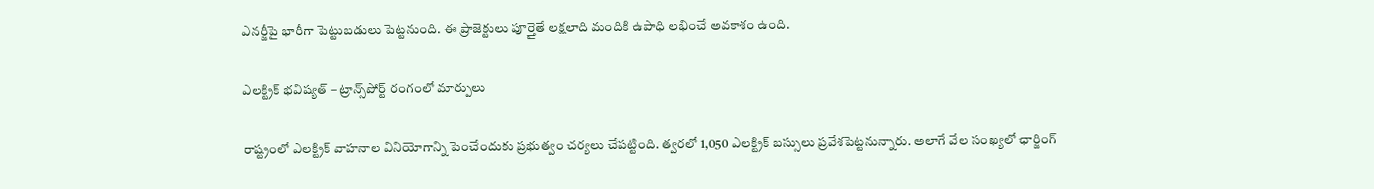ఎనర్జీపై భారీగా పెట్టుబడులు పెట్టనుంది. ఈ ప్రాజెక్టులు పూర్తైతే లక్షలాది మందికి ఉపాధి లభించే అవకాశం ఉంది.

ఎలక్ట్రిక్ భవిష్యత్ – ట్రాన్స్‌పోర్ట్ రంగంలో మార్పులు

రాష్ట్రంలో ఎలక్ట్రిక్ వాహనాల వినియోగాన్ని పెంచేందుకు ప్రభుత్వం చర్యలు చేపట్టింది. త్వరలో 1,050 ఎలక్ట్రిక్ బస్సులు ప్రవేశపెట్టనున్నారు. అలాగే వేల సంఖ్యలో ఛార్జింగ్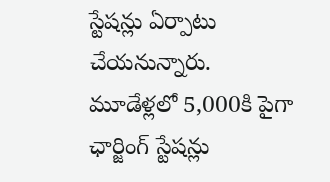స్టేషన్లు ఏర్పాటు చేయనున్నారు. మూడేళ్లలో 5,000కి పైగా ఛార్జింగ్ స్టేషన్లు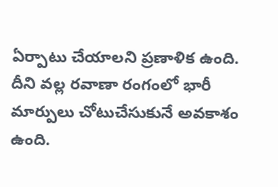ఏర్పాటు చేయాలని ప్రణాళిక ఉంది. దీని వల్ల రవాణా రంగంలో భారీ మార్పులు చోటుచేసుకునే అవకాశం ఉంది.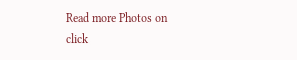Read more Photos on
click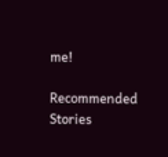me!

Recommended Stories